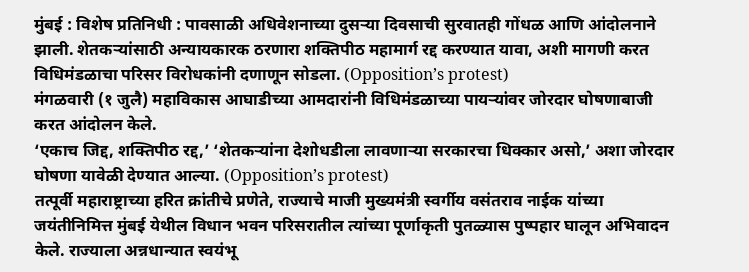मुंबई : विशेष प्रतिनिधी : पावसाळी अधिवेशनाच्या दुसऱ्या दिवसाची सुरवातही गोंधळ आणि आंदोलनाने झाली. शेतकऱ्यांसाठी अन्यायकारक ठरणारा शक्तिपीठ महामार्ग रद्द करण्यात यावा, अशी मागणी करत विधिमंडळाचा परिसर विरोधकांनी दणाणून सोडला. (Opposition’s protest)
मंगळवारी (१ जुलै) महाविकास आघाडीच्या आमदारांनी विधिमंडळाच्या पायऱ्यांवर जोरदार घोषणाबाजी करत आंदोलन केले.
‘एकाच जिद्द, शक्तिपीठ रद्द,’ ‘शेतकऱ्यांना देशोधडीला लावणाऱ्या सरकारचा धिक्कार असो,’ अशा जोरदार घोषणा यावेळी देण्यात आल्या. (Opposition’s protest)
तत्पूर्वी महाराष्ट्राच्या हरित क्रांतीचे प्रणेते, राज्याचे माजी मुख्यमंत्री स्वर्गीय वसंतराव नाईक यांच्या जयंतीनिमित्त मुंबई येथील विधान भवन परिसरातील त्यांच्या पूर्णाकृती पुतळ्यास पुष्पहार घालून अभिवादन केले. राज्याला अन्नधान्यात स्वयंभू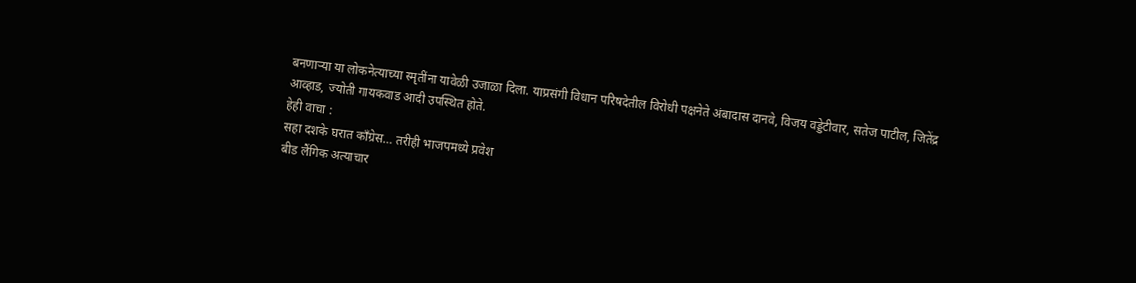बनणाऱ्या या लोकनेत्याच्या स्मृतींना यावेळी उजाळा दिला. याप्रसंगी विधान परिषदेतील विरोधी पक्षनेते अंबादास दानवे, विजय वड्डेटीवार, सतेज पाटील, जितेंद्र आव्हाड, ज्योती गायकवाड आदी उपस्थित होते.
हेही वाचा :
सहा दशके घरात काँग्रेस… तरीही भाजपमध्ये प्रवेश
बीड लैंगिक अत्याचार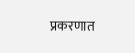प्रकरणात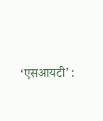‘एसआयटी’ :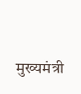मुख्यमंत्री